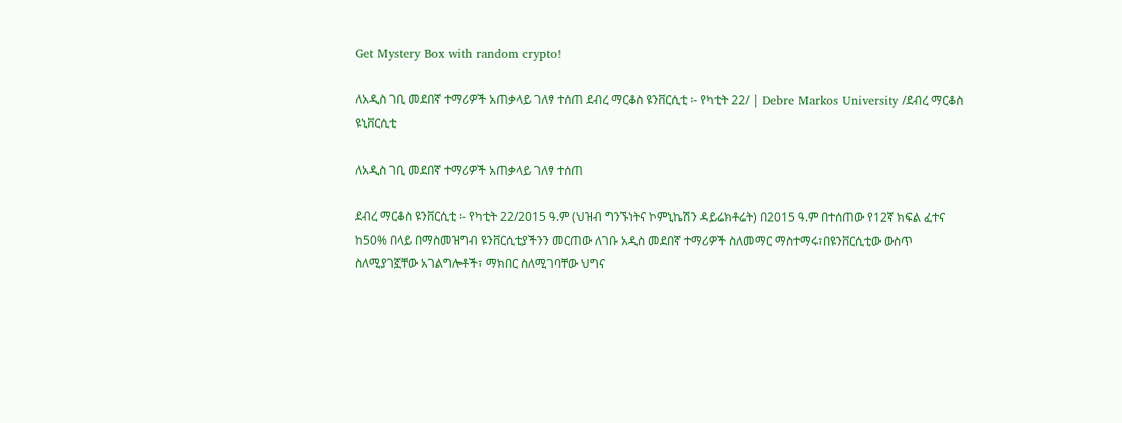Get Mystery Box with random crypto!

ለአዲስ ገቢ መደበኛ ተማሪዎች አጠቃላይ ገለፃ ተሰጠ ደብረ ማርቆስ ዩንቨርሲቲ ፡- የካቲት 22/ | Debre Markos University /ደብረ ማርቆስ ዩኒቨርሲቲ

ለአዲስ ገቢ መደበኛ ተማሪዎች አጠቃላይ ገለፃ ተሰጠ

ደብረ ማርቆስ ዩንቨርሲቲ ፡- የካቲት 22/2015 ዓ.ም (ህዝብ ግንኙነትና ኮምኒኬሽን ዳይሬክቶሬት) በ2015 ዓ.ም በተሰጠው የ12ኛ ክፍል ፈተና ከ50% በላይ በማስመዝግብ ዩንቨርሲቲያችንን መርጠው ለገቡ አዲስ መደበኛ ተማሪዎች ስለመማር ማስተማሩ፣በዩንቨርሲቲው ውስጥ ስለሚያገኟቸው አገልግሎቶች፣ ማክበር ስለሚገባቸው ህግና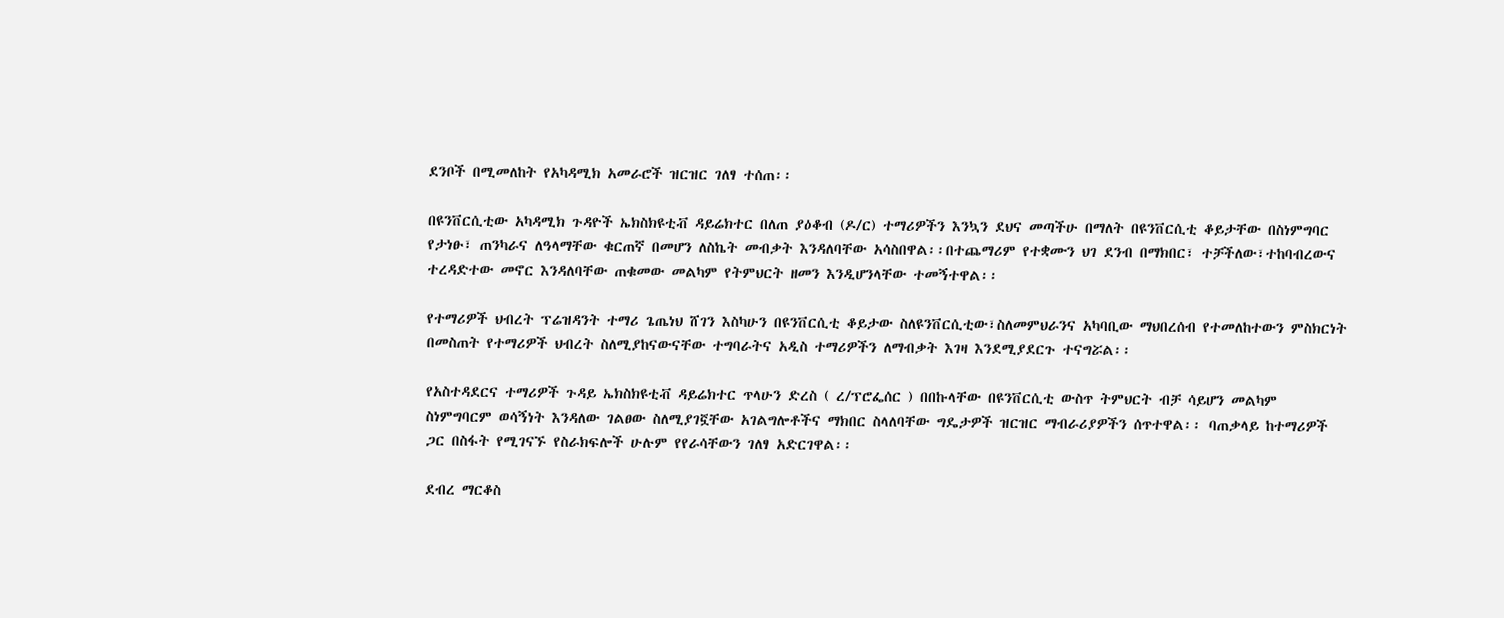ደንቦች በሚመለከት የአካዳሚክ አመራሮች ዝርዝር ገለፃ ተሰጠ፡፡

በዩንቨርሲቲው አካዳሚክ ጉዳዮች ኤክስክዩቲቭ ዳይሬክተር በለጠ ያዕቆብ (ዶ/ር) ተማሪዎችን እንኳን ደህና መጣችሁ በማለት በዩንቨርሲቲ ቆይታቸው በስነምግባር የታነፁ፣ ጠንካራና ለዓላማቸው ቁርጠኛ በመሆን ለስኬት መብቃት እንዳለባቸው አሳስበዋል፡፡በተጨማሪም የተቋሙን ህገ ደንብ በማክበር፣ ተቻችለው፣ተከባብረውና ተረዳድተው መኖር እንዳለባቸው ጠቁመው መልካም የትምህርት ዘመን እንዲሆንላቸው ተመኝተዋል፡፡

የተማሪዎች ህብረት ፕሬዝዳንት ተማሪ ጌጤነህ ሸገን እስካሁን በዩንቨርሲቲ ቆይታው ስለዩንቨርሲቲው፣ስለመምህራንና አካባቢው ማህበረሰብ የተመለከተውን ምስክርነት በመስጠት የተማሪዎች ህብረት ስለሚያከናውናቸው ተግባራትና አዲስ ተማሪዎችን ለማብቃት እገዛ እንደሚያደርጉ ተናግሯል፡፡

የአስተዳደርና ተማሪዎች ጉዳይ ኤክስክዩቲቭ ዳይሬክተር ጥላሁን ድረስ ( ረ/ፕሮፌሰር ) በበኩላቸው በዩንቨርሲቲ ውስጥ ትምህርት ብቻ ሳይሆን መልካም ስነምግባርም ወሳኝነት እንዳለው ገልፀው ስለሚያገኟቸው አገልግሎቶችና ማክበር ስላለባቸው ግዴታዎች ዝርዝር ማብራሪያዎችን ሰጥተዋል፡፡ ባጠቃላይ ከተማሪዎች ጋር በስፋት የሚገናኙ የስራክፍሎች ሁሉም የየራሳቸውን ገለፃ አድርገዋል፡፡

ደብረ ማርቆስ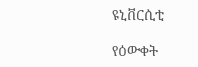ዩኒቨርሲቲ

የዕውቀት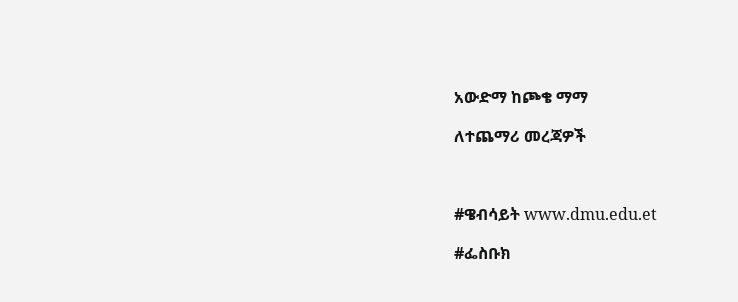አውድማ ከጮቄ ማማ

ለተጨማሪ መረጃዎች



#ዌብሳይት www.dmu.edu.et

#ፌስቡክ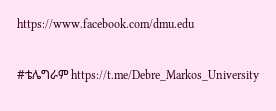https://www.facebook.com/dmu.edu

#ቴሌግራም https://t.me/Debre_Markos_University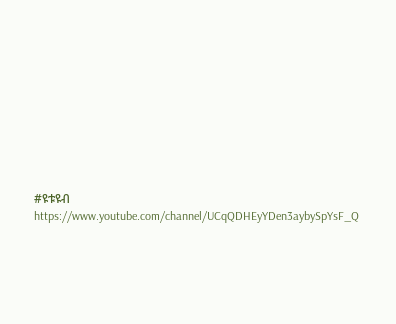#ዩቱዩብ https://www.youtube.com/channel/UCqQDHEyYDen3aybySpYsF_Q